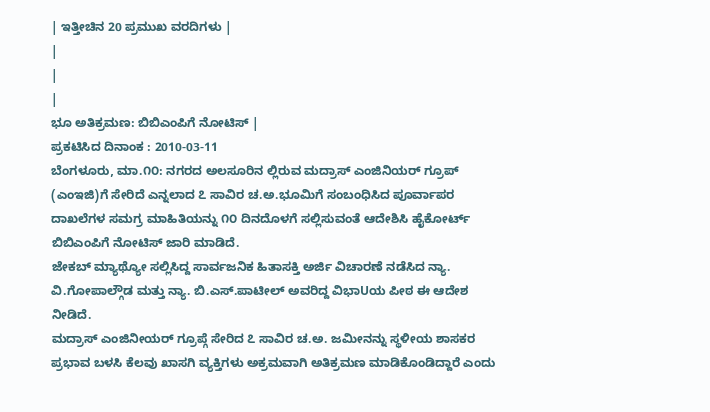| ಇತ್ತೀಚಿನ 20 ಪ್ರಮುಖ ವರದಿಗಳು |
|
|
|
ಭೂ ಅತಿಕ್ರಮಣ: ಬಿಬಿಎಂಪಿಗೆ ನೋಟಿಸ್ |
ಪ್ರಕಟಿಸಿದ ದಿನಾಂಕ : 2010-03-11
ಬೆಂಗಳೂರು, ಮಾ.೧೦: ನಗರದ ಅಲಸೂರಿನ ಲ್ಲಿರುವ ಮದ್ರಾಸ್ ಎಂಜಿನಿಯರ್ ಗ್ರೂಪ್ (ಎಂಇಜಿ)ಗೆ ಸೇರಿದೆ ಎನ್ನಲಾದ ೭ ಸಾವಿರ ಚ.ಅ.ಭೂಮಿಗೆ ಸಂಬಂಧಿಸಿದ ಪೂರ್ವಾಪರ ದಾಖಲೆಗಳ ಸಮಗ್ರ ಮಾಹಿತಿಯನ್ನು ೧೦ ದಿನದೊಳಗೆ ಸಲ್ಲಿಸುವಂತೆ ಆದೇಶಿಸಿ ಹೈಕೋರ್ಟ್ ಬಿಬಿಎಂಪಿಗೆ ನೋಟಿಸ್ ಜಾರಿ ಮಾಡಿದೆ.
ಜೇಕಬ್ ಮ್ಯಾಥ್ಯೋ ಸಲ್ಲಿಸಿದ್ದ ಸಾರ್ವಜನಿಕ ಹಿತಾಸಕ್ತಿ ಅರ್ಜಿ ವಿಚಾರಣೆ ನಡೆಸಿದ ನ್ಯಾ. ವಿ.ಗೋಪಾಲ್ಗೌಡ ಮತ್ತು ನ್ಯಾ. ಬಿ.ಎಸ್.ಪಾಟೀಲ್ ಅವರಿದ್ದ ವಿಭಾUಯ ಪೀಠ ಈ ಆದೇಶ ನೀಡಿದೆ.
ಮದ್ರಾಸ್ ಎಂಜಿನೀಯರ್ ಗ್ರೂಪ್ಗೆ ಸೇರಿದ ೭ ಸಾವಿರ ಚ.ಅ. ಜಮೀನನ್ನು ಸ್ಥಳೀಯ ಶಾಸಕರ ಪ್ರಭಾವ ಬಳಸಿ ಕೆಲವು ಖಾಸಗಿ ವ್ಯಕ್ತಿಗಳು ಅಕ್ರಮವಾಗಿ ಅತಿಕ್ರಮಣ ಮಾಡಿಕೊಂಡಿದ್ದಾರೆ ಎಂದು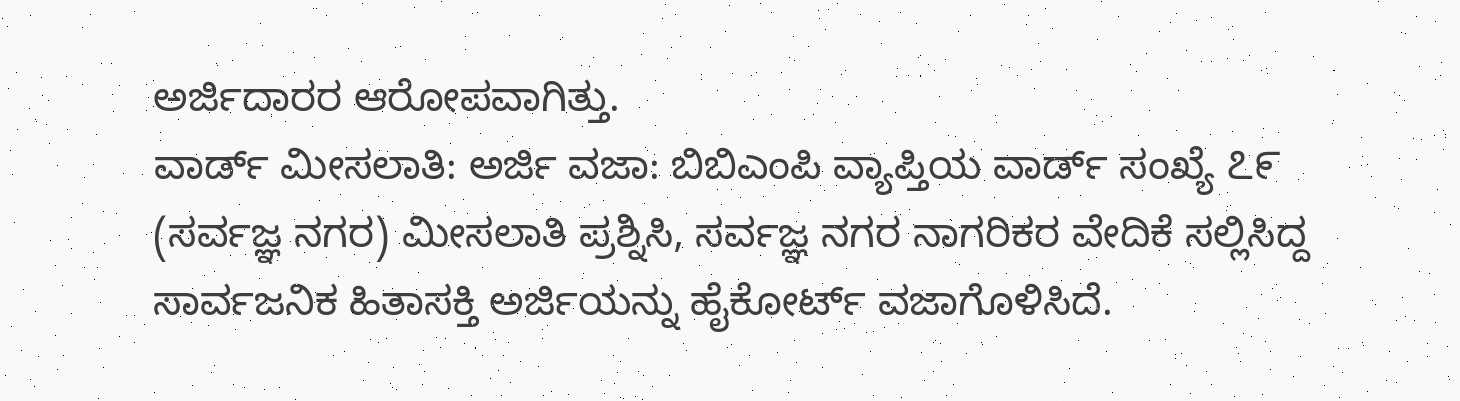ಅರ್ಜಿದಾರರ ಆರೋಪವಾಗಿತ್ತು.
ವಾರ್ಡ್ ಮೀಸಲಾತಿ: ಅರ್ಜಿ ವಜಾ: ಬಿಬಿಎಂಪಿ ವ್ಯಾಪ್ತಿಯ ವಾರ್ಡ್ ಸಂಖ್ಯೆ ೭೯ (ಸರ್ವಜ್ಞ ನಗರ) ಮೀಸಲಾತಿ ಪ್ರಶ್ನಿಸಿ, ಸರ್ವಜ್ಞ ನಗರ ನಾಗರಿಕರ ವೇದಿಕೆ ಸಲ್ಲಿಸಿದ್ದ ಸಾರ್ವಜನಿಕ ಹಿತಾಸಕ್ತಿ ಅರ್ಜಿಯನ್ನು ಹೈಕೋರ್ಟ್ ವಜಾಗೊಳಿಸಿದೆ.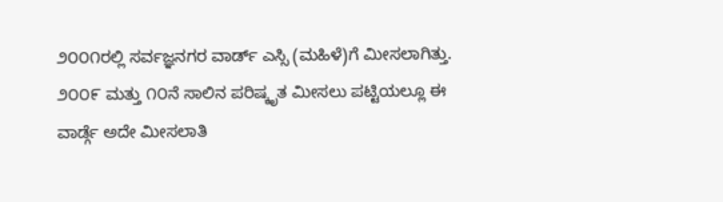೨೦೦೧ರಲ್ಲಿ ಸರ್ವಜ್ಞನಗರ ವಾರ್ಡ್ ಎಸ್ಸಿ (ಮಹಿಳೆ)ಗೆ ಮೀಸಲಾಗಿತ್ತು. ೨೦೦೯ ಮತ್ತು ೧೦ನೆ ಸಾಲಿನ ಪರಿಷ್ಕೃತ ಮೀಸಲು ಪಟ್ಟಿಯಲ್ಲೂ ಈ ವಾರ್ಡ್ಗೆ ಅದೇ ಮೀಸಲಾತಿ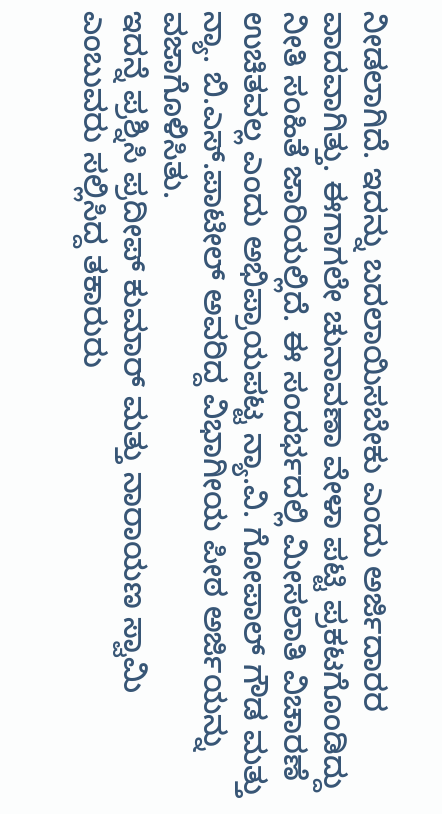ನೀಡಲಾಗಿದೆ. ಇದನ್ನು ಬದಲಾಯಿಸಬೇಕು ಎಂದು ಅರ್ಜಿದಾರರ ವಾದವಾಗಿತ್ತು. ಈಗಾಗಲೇ ಚುನಾವಣಾ ವೇಳಾ ಪಟ್ಟಿ ಪ್ರಕಟಗೊಂಡಿದ್ದು ನೀತಿ ಸಂಹಿತೆ ಜಾರಿಯಲ್ಲಿದೆ. ಈ ಸಂದರ್ಭದಲ್ಲಿ ಮೀಸಲಾತಿ ವಿಚಾರಣೆ ಉಚಿತವಲ್ಲ ಎಂದು ಅಭಿಪ್ರಾಯಪಟ್ಟ ನ್ಯಾ.ವಿ. ಗೋಪಾಲ್ ಗೌಡ ಮತ್ತು ನ್ಯಾ. ಬಿ.ಎಸ್.ಪಾಟೀಲ್ ಅವರಿದ್ದ ವಿಭಾಗೀಯ ಪೀಠ ಅರ್ಜಿಯನ್ನು ವಜಾಗೊಳಿಸಿತು.
ಇದನ್ನೆ ಪ್ರಶ್ನಿಸಿ ಪ್ರದೀಪ್ ಕುಮಾರ್ ಮತ್ತು ನಾರಾಯಣ ಸ್ವಾಮಿ ಎಂಬುವರು ಸಲ್ಲಿಸಿದ್ದ ತಕಾರುರು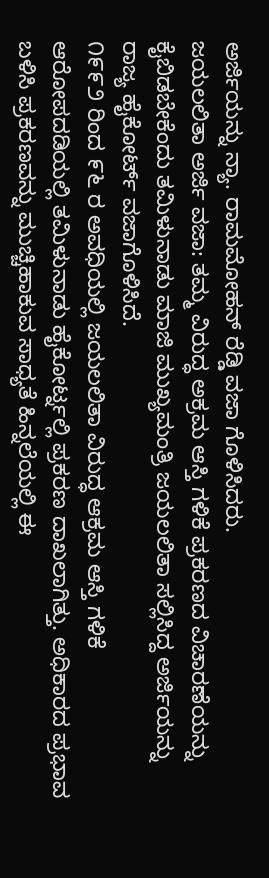ಅರ್ಜಿಯನ್ನು ನ್ಯಾ. ರಾಮಮೋಹನ್ ರೆಡ್ಡಿ ವಜಾ ಗೊಳಿಸಿದರು.
ಜಯಲಲಿತಾ ಅರ್ಜಿ ವಜಾ: ತಮ್ಮ ವಿರುದ್ಧ ಅಕ್ರಮ ಆಸ್ತಿ ಗಳಿಕೆ ಪ್ರಕರಣದ ವಿಚಾರಣೆಯನ್ನು ಕೈಬಿಡಬೇಕೆಂದು ತಮಿಳುನಾಡು ಮಾಜಿ ಮುಖ್ಯಮಂತ್ರಿ ಜಯಲಲಿತಾ ಸಲ್ಲಿಸಿದ್ದ ಅರ್ಜಿಯನ್ನು ರಾಜ್ಯ ಹೈಕೋರ್ಟ್ ವಜಾಗೊಳಿಸಿದೆ.
೧೯೯೨ ರಿಂದ ೯೬ ರ ಅವಧಿಯಲ್ಲಿ ಜಯಲಲಿತಾ ವಿರುದ್ಧ ಆಕ್ರಮ ಆಸ್ತಿ ಗಳಿಕೆ ಆರೋಪದಡಿಯಲ್ಲಿ ತಮಿಳುನಾಡು ಹೈಕೋರ್ಟ್ನಲ್ಲಿ ಪ್ರಕರಣ ದಾಖಲಾಗಿತ್ತು. ಅಧಿಕಾರದ ಪ್ರಭಾವ ಬಳಿಸಿ ಪ್ರಕರಣವನ್ನು ಮುಚ್ಚಿಹಾಕುವ ಸಾಧ್ಯತೆ ಹಿನ್ನಲೆಯಲ್ಲಿ ಈ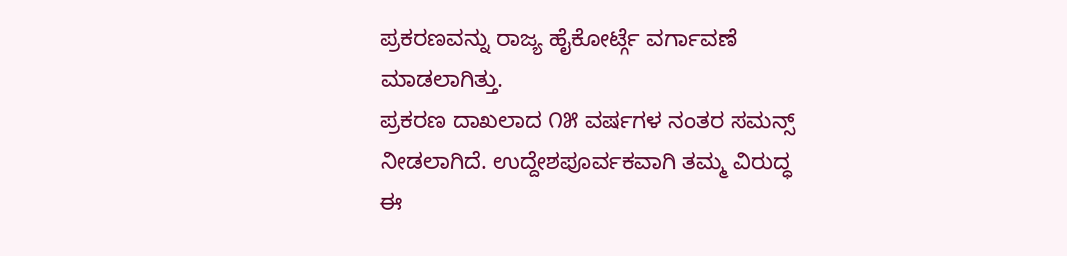ಪ್ರಕರಣವನ್ನು ರಾಜ್ಯ ಹೈಕೋರ್ಟ್ಗೆ ವರ್ಗಾವಣೆ ಮಾಡಲಾಗಿತ್ತು.
ಪ್ರಕರಣ ದಾಖಲಾದ ೧೫ ವರ್ಷಗಳ ನಂತರ ಸಮನ್ಸ್ ನೀಡಲಾಗಿದೆ. ಉದ್ದೇಶಪೂರ್ವಕವಾಗಿ ತಮ್ಮ ವಿರುದ್ಧ ಈ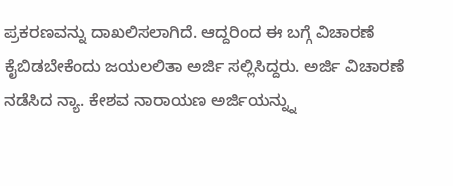ಪ್ರಕರಣವನ್ನು ದಾಖಲಿಸಲಾಗಿದೆ. ಆದ್ದರಿಂದ ಈ ಬಗ್ಗೆ ವಿಚಾರಣೆ ಕೈಬಿಡಬೇಕೆಂದು ಜಯಲಲಿತಾ ಅರ್ಜಿ ಸಲ್ಲಿಸಿದ್ದರು. ಅರ್ಜಿ ವಿಚಾರಣೆ ನಡೆಸಿದ ನ್ಯಾ. ಕೇಶವ ನಾರಾಯಣ ಅರ್ಜಿಯನ್ನ್ನು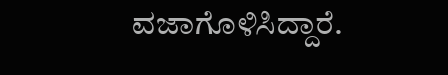ವಜಾಗೊಳಿಸಿದ್ದಾರೆ.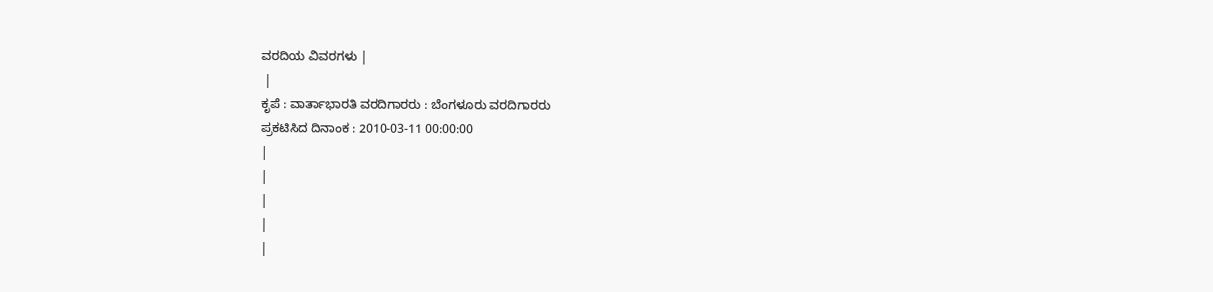ವರದಿಯ ವಿವರಗಳು |
 |
ಕೃಪೆ : ವಾರ್ತಾಭಾರತಿ ವರದಿಗಾರರು : ಬೆಂಗಳೂರು ವರದಿಗಾರರು
ಪ್ರಕಟಿಸಿದ ದಿನಾಂಕ : 2010-03-11 00:00:00
|
|
|
|
|